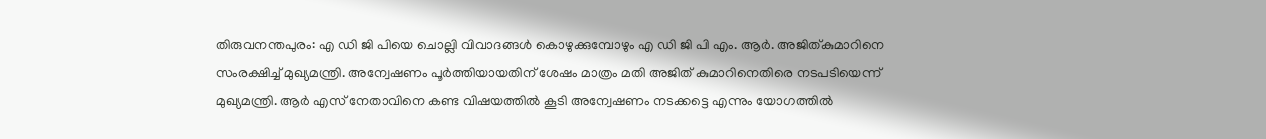തിരുവനന്തപുരം: എ ഡി ജി പിയെ ചൊല്ലി വിവാദങ്ങൾ കൊഴുക്കുമ്പോഴും എ ഡി ജി പി എം. ആർ. അജിത്കുമാറിനെ സംരക്ഷിച്ച് മുഖ്യമന്ത്രി. അന്വേഷണം പൂർത്തിയായതിന് ശേഷം മാത്രം മതി അജിത് കുമാറിനെതിരെ നടപടിയെന്ന് മുഖ്യമന്ത്രി. ആർ എസ് നേതാവിനെ കണ്ട വിഷയത്തിൽ കൂടി അന്വേഷണം നടക്കട്ടെ എന്നും യോഗത്തിൽ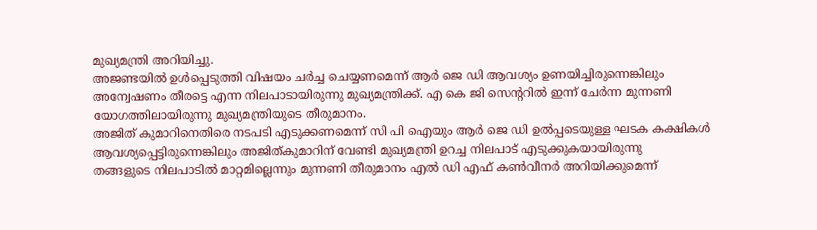മുഖ്യമന്ത്രി അറിയിച്ചു.
അജണ്ടയിൽ ഉൾപ്പെടുത്തി വിഷയം ചർച്ച ചെയ്യണമെന്ന് ആർ ജെ ഡി ആവശ്യം ഉണയിച്ചിരുന്നെങ്കിലും അന്വേഷണം തീരട്ടെ എന്ന നിലപാടായിരുന്നു മുഖ്യമന്ത്രിക്ക്. എ കെ ജി സെന്ററിൽ ഇന്ന് ചേർന്ന മുന്നണി യോഗത്തിലായിരുന്നു മുഖ്യമന്ത്രിയുടെ തീരുമാനം.
അജിത് കുമാറിനെതിരെ നടപടി എടുക്കണമെന്ന് സി പി ഐയും ആർ ജെ ഡി ഉൽപ്പടെയുള്ള ഘടക കക്ഷികൾ ആവശ്യപ്പെട്ടിരുന്നെങ്കിലും അജിത്കുമാറിന് വേണ്ടി മുഖ്യമന്ത്രി ഉറച്ച നിലപാട് എടുക്കുകയായിരുന്നു
തങ്ങളുടെ നിലപാടിൽ മാറ്റമില്ലെന്നും മുന്നണി തീരുമാനം എൽ ഡി എഫ് കൺവീനർ അറിയിക്കുമെന്ന്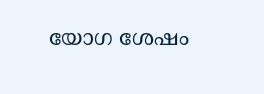യോഗ ശേഷം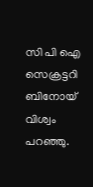സി പി ഐ സെക്രട്ടറി ബിനോയ് വിശ്വം പറഞ്ഞു.